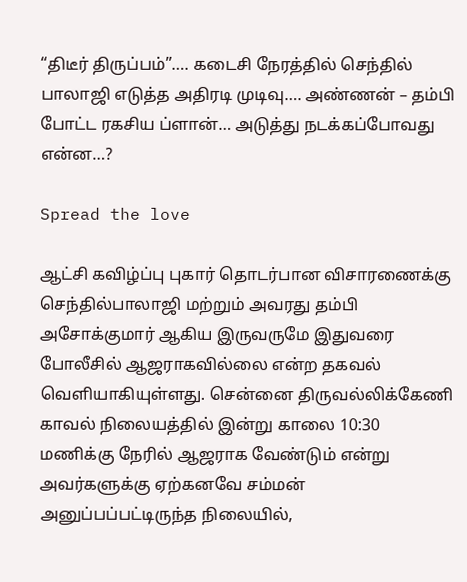“திடீர் திருப்பம்”…. கடைசி நேரத்தில் செந்தில் பாலாஜி எடுத்த அதிரடி முடிவு…. அண்ணன் – தம்பி போட்ட ரகசிய ப்ளான்… அடுத்து நடக்கப்போவது என்ன…?

Spread the love

ஆட்சி கவிழ்ப்பு புகார் தொடர்பான விசாரணைக்கு செந்தில்பாலாஜி மற்றும் அவரது தம்பி அசோக்குமார் ஆகிய இருவருமே இதுவரை போலீசில் ஆஜராகவில்லை என்ற தகவல் வெளியாகியுள்ளது. சென்னை திருவல்லிக்கேணி காவல் நிலையத்தில் இன்று காலை 10:30 மணிக்கு நேரில் ஆஜராக வேண்டும் என்று அவர்களுக்கு ஏற்கனவே சம்மன் அனுப்பப்பட்டிருந்த நிலையில்,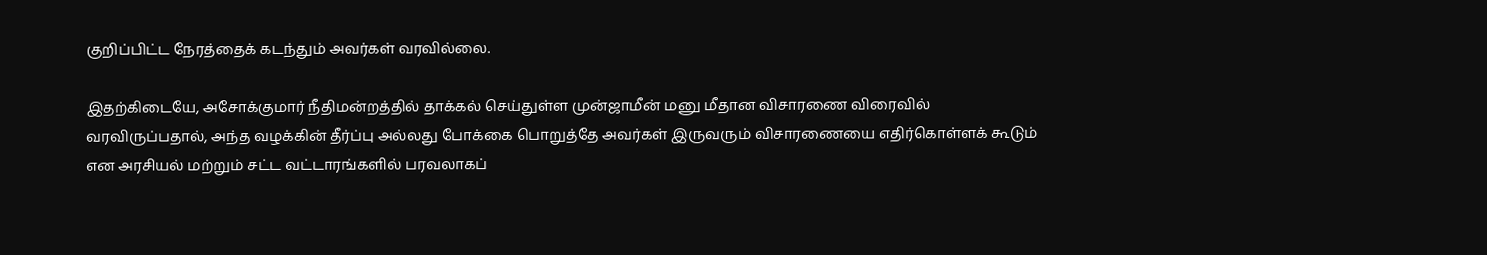குறிப்பிட்ட நேரத்தைக் கடந்தும் அவர்கள் வரவில்லை.

இதற்கிடையே, அசோக்குமார் நீதிமன்றத்தில் தாக்கல் செய்துள்ள முன்ஜாமீன் மனு மீதான விசாரணை விரைவில் வரவிருப்பதால், அந்த வழக்கின் தீர்ப்பு அல்லது போக்கை பொறுத்தே அவர்கள் இருவரும் விசாரணையை எதிர்கொள்ளக் கூடும் என அரசியல் மற்றும் சட்ட வட்டாரங்களில் பரவலாகப்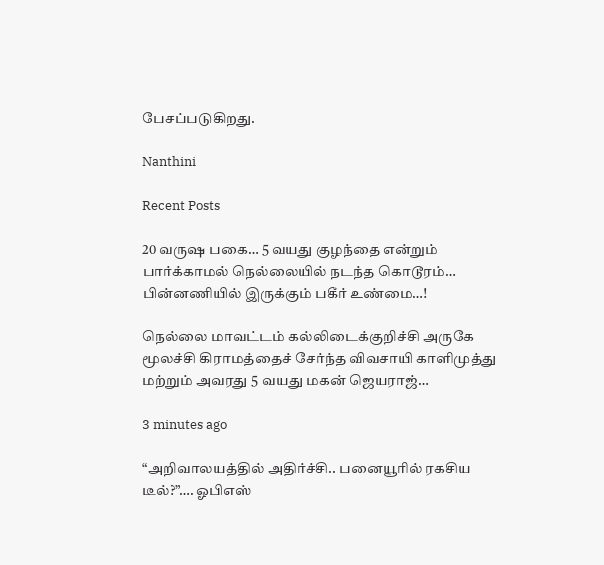பேசப்படுகிறது.

Nanthini

Recent Posts

20 வருஷ பகை… 5 வயது குழந்தை என்றும் பார்க்காமல் நெல்லையில் நடந்த கொடூரம்… பின்னணியில் இருக்கும் பகீர் உண்மை…!

நெல்லை மாவட்டம் கல்லிடைக்குறிச்சி அருகே மூலச்சி கிராமத்தைச் சேர்ந்த விவசாயி காளிமுத்து மற்றும் அவரது 5 வயது மகன் ஜெயராஜ்…

3 minutes ago

“அறிவாலயத்தில் அதிர்ச்சி.. பனையூரில் ரகசிய டீல்?”…. ஓபிஎஸ்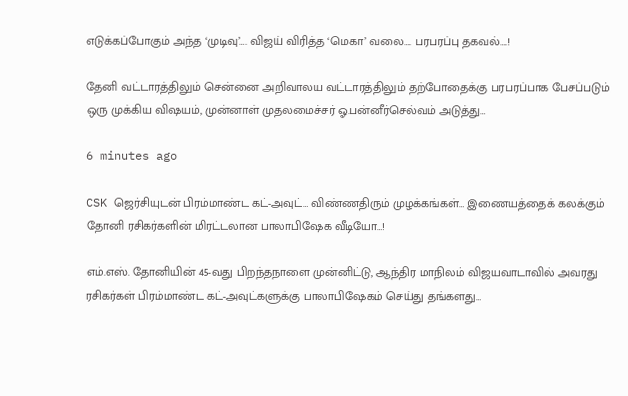எடுக்கப்போகும் அந்த ‘முடிவு’…. விஜய் விரித்த ‘மெகா’ வலை…. பரபரப்பு தகவல்….!

தேனி வட்டாரத்திலும் சென்னை அறிவாலய வட்டாரத்திலும் தற்போதைக்கு பரபரப்பாக பேசப்படும் ஒரு முக்கிய விஷயம், முன்னாள் முதலமைச்சர் ஓ.பன்னீர்செல்வம் அடுத்து…

6 minutes ago

CSK ஜெர்சியுடன் பிரம்மாண்ட கட்-அவுட்… விண்ணதிரும் முழக்கங்கள்… இணையத்தைக் கலக்கும் தோனி ரசிகர்களின் மிரட்டலான பாலாபிஷேக வீடியோ…!

எம்.எஸ். தோனியின் 45-வது பிறந்தநாளை முன்னிட்டு, ஆந்திர மாநிலம் விஜயவாடாவில் அவரது ரசிகர்கள் பிரம்மாண்ட கட்-அவுட்களுக்கு பாலாபிஷேகம் செய்து தங்களது…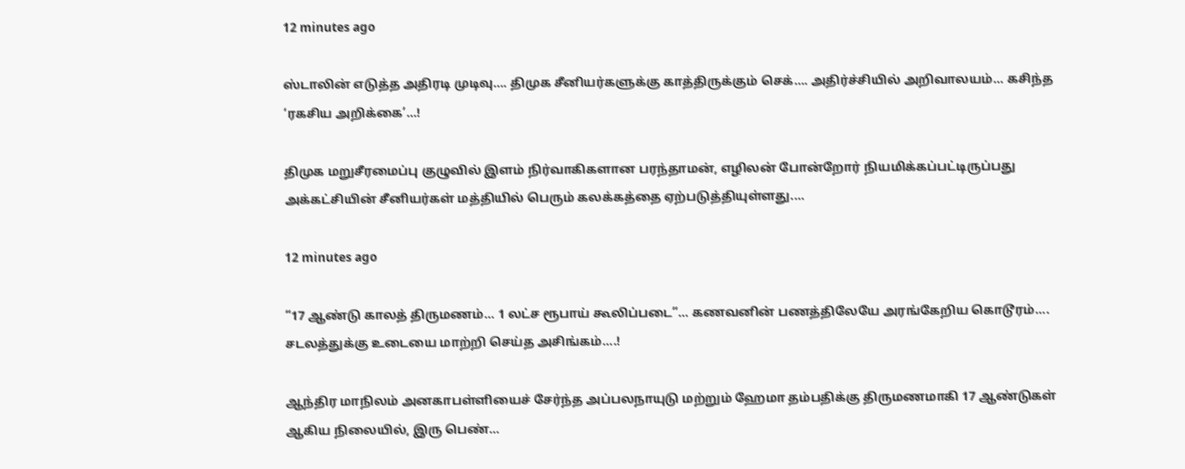12 minutes ago

ஸ்டாலின் எடுத்த அதிரடி முடிவு…. திமுக சீனியர்களுக்கு காத்திருக்கும் செக்…. அதிர்ச்சியில் அறிவாலயம்… கசிந்த ‘ரகசிய அறிக்கை’…!

திமுக மறுசீரமைப்பு குழுவில் இளம் நிர்வாகிகளான பரந்தாமன், எழிலன் போன்றோர் நியமிக்கப்பட்டிருப்பது அக்கட்சியின் சீனியர்கள் மத்தியில் பெரும் கலக்கத்தை ஏற்படுத்தியுள்ளது.…

12 minutes ago

“17 ஆண்டு காலத் திருமணம்… 1 லட்ச ரூபாய் கூலிப்படை”… கணவனின் பணத்திலேயே அரங்கேறிய கொடூரம்…. சடலத்துக்கு உடையை மாற்றி செய்த அசிங்கம்….!

ஆந்திர மாநிலம் அனகாபள்ளியைச் சேர்ந்த அப்பலநாயுடு மற்றும் ஹேமா தம்பதிக்கு திருமணமாகி 17 ஆண்டுகள் ஆகிய நிலையில், இரு பெண்…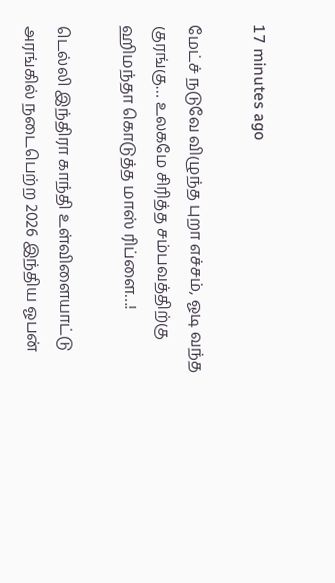17 minutes ago

மேட்ச் நடுவே விழுந்த புறா எச்சம், ஓடி வந்த குரங்கு… உலகமே சிரித்த சம்பவத்திற்கு ஹிமந்தா கொடுத்த மாஸ் ரிப்ளை…!

டெல்லி இந்திரா காந்தி உள்விளையாட்டு அரங்கில் நடைபெற்ற 2026 இந்திய ஓபன்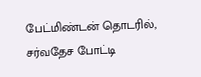பேட்மிண்டன் தொடரில், சர்வதேச போட்டி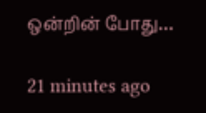ஒன்றின் போது…

21 minutes ago